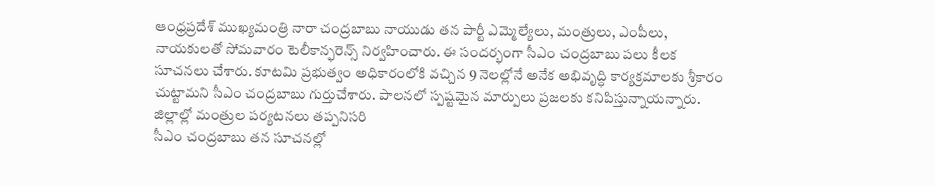ఆంధ్రప్రదేశ్ ముఖ్యమంత్రి నారా చంద్రబాబు నాయుడు తన పార్టీ ఎమ్మెల్యేలు, మంత్రులు, ఎంపీలు, నాయకులతో సోమవారం టెలీకాన్ఫరెన్స్ నిర్వహించారు. ఈ సందర్భంగా సీఎం చంద్రబాబు పలు కీలక సూచనలు చేశారు. కూటమి ప్రభుత్వం అధికారంలోకి వచ్చిన 9 నెలల్లోనే అనేక అభివృద్ధి కార్యక్రమాలకు శ్రీకారం చుట్టామని సీఎం చంద్రబాబు గుర్తుచేశారు. పాలనలో స్పష్టమైన మార్పులు ప్రజలకు కనిపిస్తున్నాయన్నారు.
జిల్లాల్లో మంత్రుల పర్యటనలు తప్పనిసరి
సీఎం చంద్రబాబు తన సూచనల్లో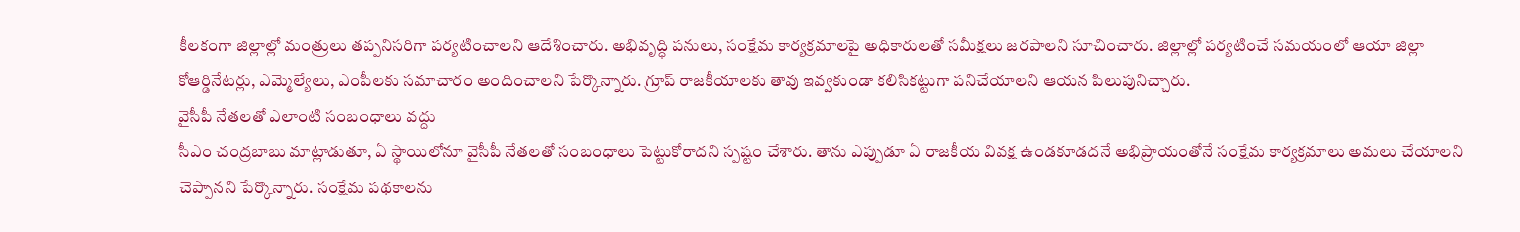కీలకంగా జిల్లాల్లో మంత్రులు తప్పనిసరిగా పర్యటించాలని ఆదేశించారు. అభివృద్ధి పనులు, సంక్షేమ కార్యక్రమాలపై అధికారులతో సమీక్షలు జరపాలని సూచించారు. జిల్లాల్లో పర్యటించే సమయంలో ఆయా జిల్లా కోఆర్డినేటర్లు, ఎమ్మెల్యేలు, ఎంపీలకు సమాచారం అందించాలని పేర్కొన్నారు. గ్రూప్ రాజకీయాలకు తావు ఇవ్వకుండా కలిసికట్టుగా పనిచేయాలని ఆయన పిలుపునిచ్చారు.
వైసీపీ నేతలతో ఎలాంటి సంబంధాలు వద్దు
సీఎం చంద్రబాబు మాట్లాడుతూ, ఏ స్థాయిలోనూ వైసీపీ నేతలతో సంబంధాలు పెట్టుకోరాదని స్పష్టం చేశారు. తాను ఎప్పుడూ ఏ రాజకీయ వివక్ష ఉండకూడదనే అభిప్రాయంతోనే సంక్షేమ కార్యక్రమాలు అమలు చేయాలని చెప్పానని పేర్కొన్నారు. సంక్షేమ పథకాలను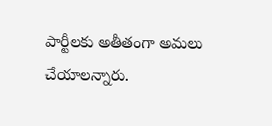పార్టీలకు అతీతంగా అమలు చేయాలన్నారు.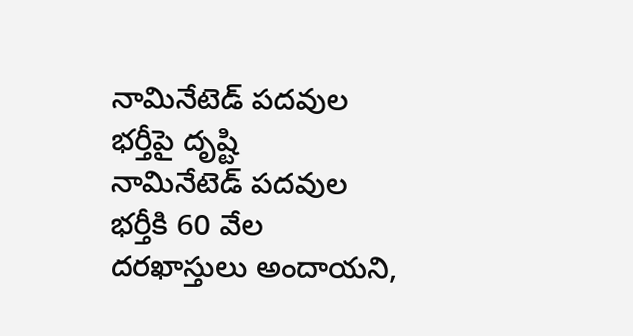నామినేటెడ్ పదవుల భర్తీపై దృష్టి
నామినేటెడ్ పదవుల భర్తీకి 60 వేల దరఖాస్తులు అందాయని,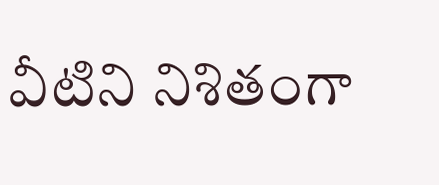వీటిని నిశితంగా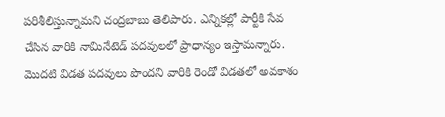పరిశీలిస్తున్నామని చంద్రబాబు తెలిపారు. ఎన్నికల్లో పార్టీకి సేవ చేసిన వారికి నామినేటెడ్ పదవులలో ప్రాధాన్యం ఇస్తామన్నారు. మొదటి విడత పదవులు పొందని వారికి రెండో విడతలో అవకాశం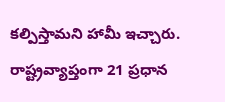కల్పిస్తామని హామీ ఇచ్చారు. రాష్ట్రవ్యాప్తంగా 21 ప్రధాన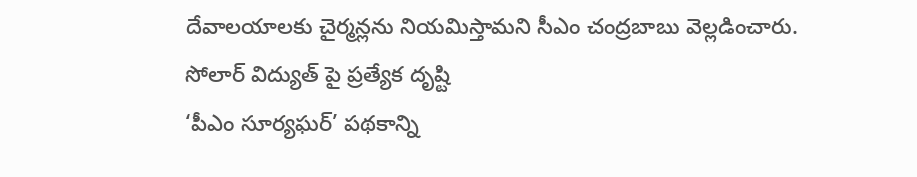దేవాలయాలకు చైర్మన్లను నియమిస్తామని సీఎం చంద్రబాబు వెల్లడించారు.
సోలార్ విద్యుత్ పై ప్రత్యేక దృష్టి
‘పీఎం సూర్యఘర్’ పథకాన్ని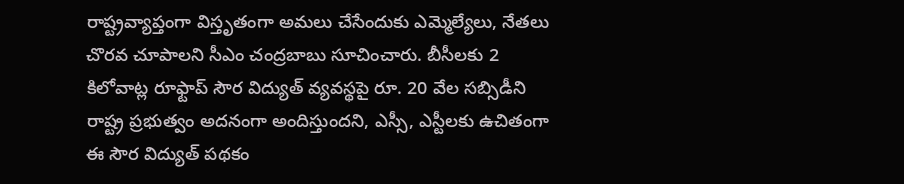రాష్ట్రవ్యాప్తంగా విస్తృతంగా అమలు చేసేందుకు ఎమ్మెల్యేలు, నేతలు చొరవ చూపాలని సీఎం చంద్రబాబు సూచించారు. బీసీలకు 2 కిలోవాట్ల రూఫ్టాప్ సౌర విద్యుత్ వ్యవస్థపై రూ. 20 వేల సబ్సిడీని రాష్ట్ర ప్రభుత్వం అదనంగా అందిస్తుందని, ఎస్సీ, ఎస్టీలకు ఉచితంగా ఈ సౌర విద్యుత్ పథకం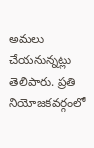అమలు చేయనున్నట్లు తెలిపారు. ప్రతి నియోజకవర్గంలో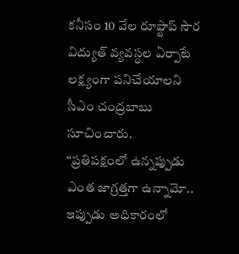కనీసం 10 వేల రూఫ్టాప్ సౌర విద్యుత్ వ్యవస్థల ఏర్పాటే లక్ష్యంగా పనిచేయాలని సీఎం చంద్రబాబు సూచించారు.
“ప్రతిపక్షంలో ఉన్నప్పుడు ఎంత జాగ్రత్తగా ఉన్నామో.. ఇప్పుడు అధికారంలో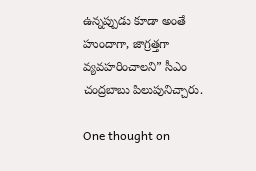ఉన్నప్పుడు కూడా అంతే హుందాగా, జాగ్రత్తగా వ్యవహరించాలని” సీఎం చంద్రబాబు పిలుపునిచ్చారు.

One thought on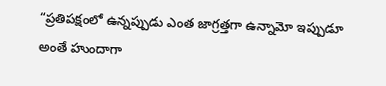“ప్రతిపక్షంలో ఉన్నప్పుడు ఎంత జాగ్రత్తగా ఉన్నామో ఇప్పుడూ అంతే హుందాగా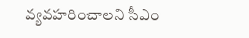వ్యవహరించాలని సీఎం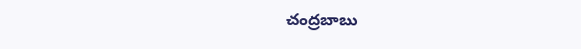చంద్రబాబు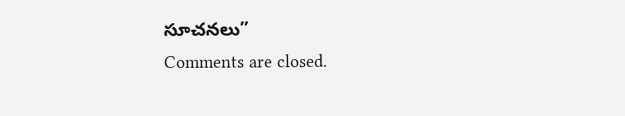సూచనలు”
Comments are closed.